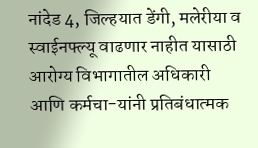नांदेड 4, जिल्हयात डेंगी, मलेरीया व स्वाईनफ्ल्यू वाढणार नाहीत यासाठी आरोग्य विभागातील अधिकारी आणि कर्मचा-यांनी प्रतिबंधात्मक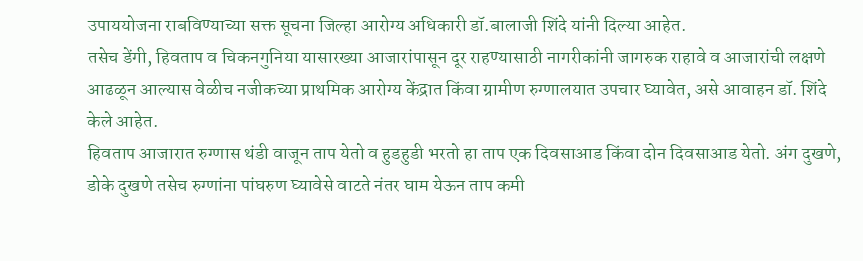उपाययोजना राबविण्याच्या सक्त सूचना जिल्हा आरोग्य अधिकारी डॉ.बालाजी शिंदे यांनी दिल्या आहेत.
तसेच डेंगी, हिवताप व चिकनगुनिया यासारख्या आजारांपासून दूर राहण्यासाठी नागरीकांनी जागरुक राहावे व आजारांची लक्षणे आढळून आल्यास वेळीच नजीकच्या प्राथमिक आरोग्य केंद्रात किंवा ग्रामीण रुग्णालयात उपचार घ्यावेत, असे आवाहन डॉ. शिंदे केले आहेत.
हिवताप आजारात रुग्णास थंडी वाजून ताप येतो व हुडहुडी भरतो हा ताप एक दिवसाआड किंवा दोन दिवसाआड येतो. अंग दुखणे, डोके दुखणे तसेच रुग्णांना पांघरुण घ्यावेसे वाटते नंतर घाम येऊन ताप कमी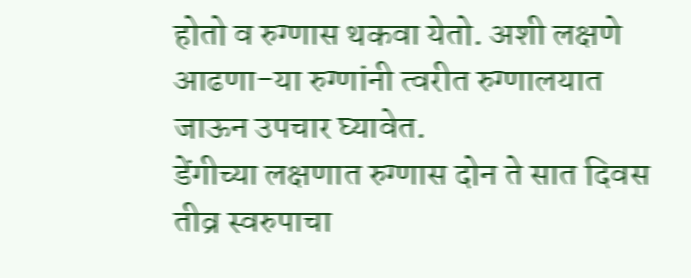होतो व रुग्णास थकवा येतो. अशी लक्षणे आढणा-या रुग्णांनी त्वरीत रुग्णालयात जाऊन उपचार घ्यावेत.
डेंगीच्या लक्षणात रुग्णास दोन ते सात दिवस तीव्र स्वरुपाचा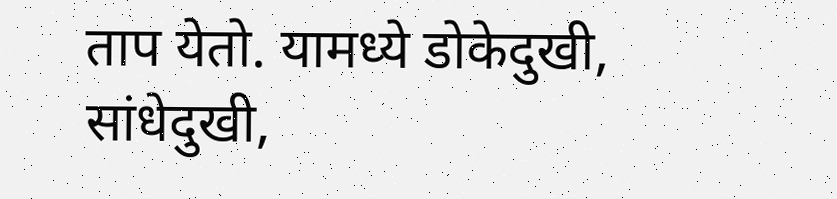ताप येतो. यामध्ये डोकेदुखी, सांधेदुखी,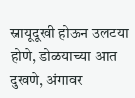स्नायूदूखी होऊन उलटया होणे, डोळयाच्या आत दुखणे, अंगावर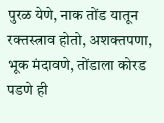पुरळ येणे, नाक तोंड यातून रक्तस्त्राव होतो, अशक्तपणा, भूक मंदावणे, तोंडाला कोरड पडणे ही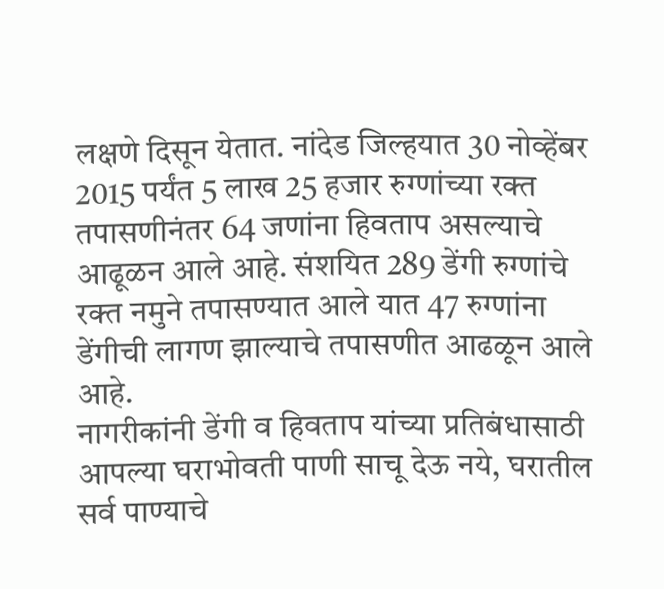लक्षणे दिसून येतात. नांदेड जिल्हयात 30 नोव्हेंबर 2015 पर्यंत 5 लाख 25 हजार रुग्णांच्या रक्त तपासणीनंतर 64 जणांना हिवताप असल्याचे आढूळन आले आहे. संशयित 289 डेंगी रुग्णांचे रक्त नमुने तपासण्यात आले यात 47 रुग्णांना डेंगीची लागण झाल्याचे तपासणीत आढळून आले आहे.
नागरीकांनी डेंगी व हिवताप यांच्या प्रतिबंधासाठी आपल्या घराभोवती पाणी साचू देऊ नये, घरातील सर्व पाण्याचे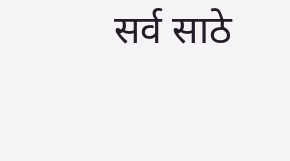सर्व साठे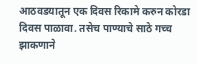आठवडयातून एक दिवस रिकामे करुन कोरडा दिवस पाळावा. तसेच पाण्याचे साठे गच्च झाकणाने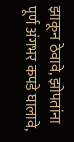झाकून ठेवावे, झोपतांना पूर्ण अंगभर कपडे घालावे,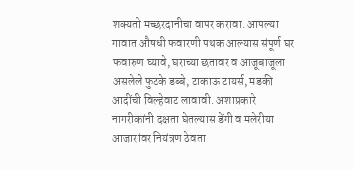शक्यतो मच्छरदानीचा वापर करावा. आपल्या गावात औषधी फवारणी पथक आल्यास संपूर्ण घर फवारुण घ्यावे, घराच्या छतावर व आजूबाजूला असलेले फुटके डब्बे, टाकाऊ टायर्स, मडकी आदींची विल्हेवाट लावावी. अशाप्रकारे नागरीकांनी दक्षता घेतल्यास डेंगी व मलेरीया आजारांवर नियंत्रण ठेवता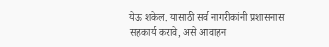येऊ शकेल. यासाठी सर्व नागरीकांनी प्रशासनास सहकार्य करावे, असे आवाहन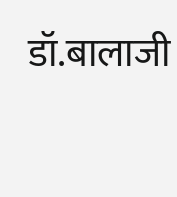डॉ.बालाजी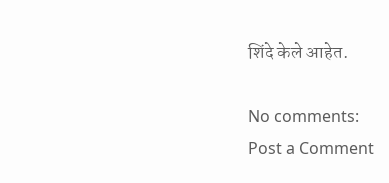शिंदे केले आहेत.

No comments:
Post a Comment